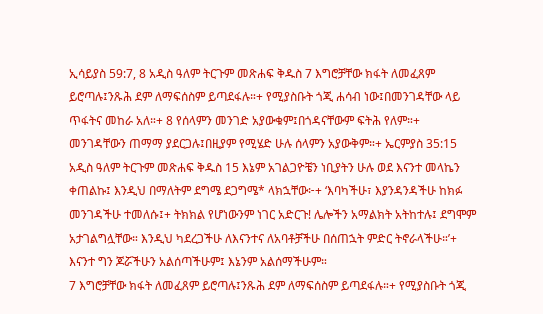ኢሳይያስ 59:7, 8 አዲስ ዓለም ትርጉም መጽሐፍ ቅዱስ 7 እግሮቻቸው ክፋት ለመፈጸም ይሮጣሉ፤ንጹሕ ደም ለማፍሰስም ይጣደፋሉ።+ የሚያስቡት ጎጂ ሐሳብ ነው፤በመንገዳቸው ላይ ጥፋትና መከራ አለ።+ 8 የሰላምን መንገድ አያውቁም፤በጎዳናቸውም ፍትሕ የለም።+ መንገዳቸውን ጠማማ ያደርጋሉ፤በዚያም የሚሄድ ሁሉ ሰላምን አያውቅም።+ ኤርምያስ 35:15 አዲስ ዓለም ትርጉም መጽሐፍ ቅዱስ 15 እኔም አገልጋዮቼን ነቢያትን ሁሉ ወደ እናንተ መላኬን ቀጠልኩ፤ እንዲህ በማለትም ደግሜ ደጋግሜ* ላክኋቸው፦+ ‘እባካችሁ፣ እያንዳንዳችሁ ከክፉ መንገዳችሁ ተመለሱ፤+ ትክክል የሆነውንም ነገር አድርጉ! ሌሎችን አማልክት አትከተሉ፤ ደግሞም አታገልግሏቸው። እንዲህ ካደረጋችሁ ለእናንተና ለአባቶቻችሁ በሰጠኋት ምድር ትኖራላችሁ።’+ እናንተ ግን ጆሯችሁን አልሰጣችሁም፤ እኔንም አልሰማችሁም።
7 እግሮቻቸው ክፋት ለመፈጸም ይሮጣሉ፤ንጹሕ ደም ለማፍሰስም ይጣደፋሉ።+ የሚያስቡት ጎጂ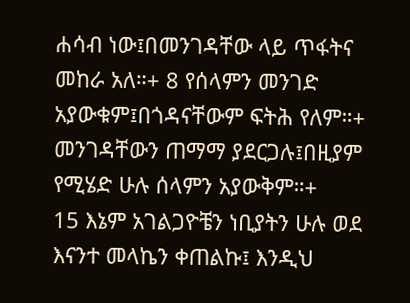ሐሳብ ነው፤በመንገዳቸው ላይ ጥፋትና መከራ አለ።+ 8 የሰላምን መንገድ አያውቁም፤በጎዳናቸውም ፍትሕ የለም።+ መንገዳቸውን ጠማማ ያደርጋሉ፤በዚያም የሚሄድ ሁሉ ሰላምን አያውቅም።+
15 እኔም አገልጋዮቼን ነቢያትን ሁሉ ወደ እናንተ መላኬን ቀጠልኩ፤ እንዲህ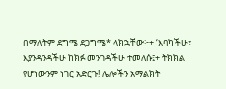በማለትም ደግሜ ደጋግሜ* ላክኋቸው፦+ ‘እባካችሁ፣ እያንዳንዳችሁ ከክፉ መንገዳችሁ ተመለሱ፤+ ትክክል የሆነውንም ነገር አድርጉ! ሌሎችን አማልክት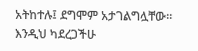አትከተሉ፤ ደግሞም አታገልግሏቸው። እንዲህ ካደረጋችሁ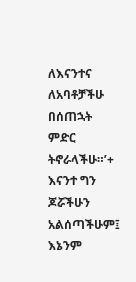ለእናንተና ለአባቶቻችሁ በሰጠኋት ምድር ትኖራላችሁ።’+ እናንተ ግን ጆሯችሁን አልሰጣችሁም፤ እኔንም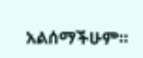አልሰማችሁም።